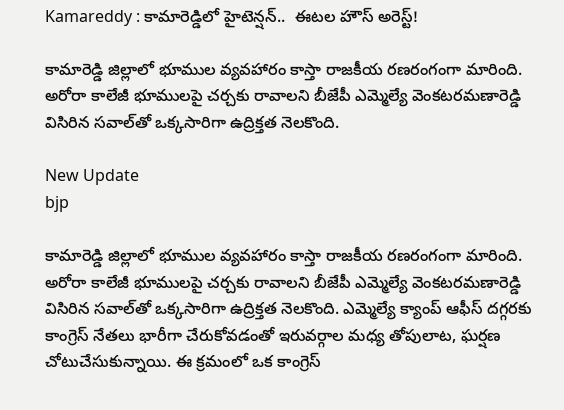Kamareddy : కామారెడ్డిలో హైటెన్షన్..  ఈటల హౌస్ అరెస్ట్!

కామారెడ్డి జిల్లాలో భూముల వ్యవహారం కాస్తా రాజకీయ రణరంగంగా మారింది. అరోరా కాలేజీ భూములపై చర్చకు రావాలని బీజేపీ ఎమ్మెల్యే వెంకటరమణారెడ్డి విసిరిన సవాల్‌తో ఒక్కసారిగా ఉద్రిక్తత నెలకొంది.

New Update
bjp

కామారెడ్డి జిల్లాలో భూముల వ్యవహారం కాస్తా రాజకీయ రణరంగంగా మారింది. అరోరా కాలేజీ భూములపై చర్చకు రావాలని బీజేపీ ఎమ్మెల్యే వెంకటరమణారెడ్డి విసిరిన సవాల్‌తో ఒక్కసారిగా ఉద్రిక్తత నెలకొంది. ఎమ్మెల్యే క్యాంప్ ఆఫీస్ దగ్గరకు కాంగ్రెస్ నేతలు భారీగా చేరుకోవడంతో ఇరువర్గాల మధ్య తోపులాట, ఘర్షణ చోటుచేసుకున్నాయి. ఈ క్రమంలో ఒక కాంగ్రెస్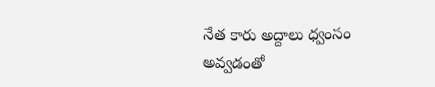నేత కారు అద్దాలు ధ్వంసం అవ్వడంతో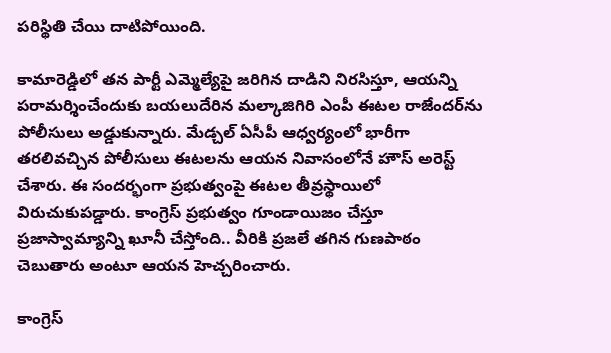పరిస్థితి చేయి దాటిపోయింది.

కామారెడ్డిలో తన పార్టీ ఎమ్మెల్యేపై జరిగిన దాడిని నిరసిస్తూ, ఆయన్ని పరామర్శించేందుకు బయలుదేరిన మల్కాజిగిరి ఎంపీ ఈటల రాజేందర్‌ను పోలీసులు అడ్డుకున్నారు. మేడ్చల్ ఏసీపీ ఆధ్వర్యంలో భారీగా తరలివచ్చిన పోలీసులు ఈటలను ఆయన నివాసంలోనే హౌస్ అరెస్ట్ చేశారు. ఈ సందర్భంగా ప్రభుత్వంపై ఈటల తీవ్రస్థాయిలో విరుచుకుపడ్డారు. కాంగ్రెస్ ప్రభుత్వం గూండాయిజం చేస్తూ ప్రజాస్వామ్యాన్ని ఖూనీ చేస్తోంది.. వీరికి ప్రజలే తగిన గుణపాఠం చెబుతారు అంటూ ఆయన హెచ్చరించారు.

కాంగ్రెస్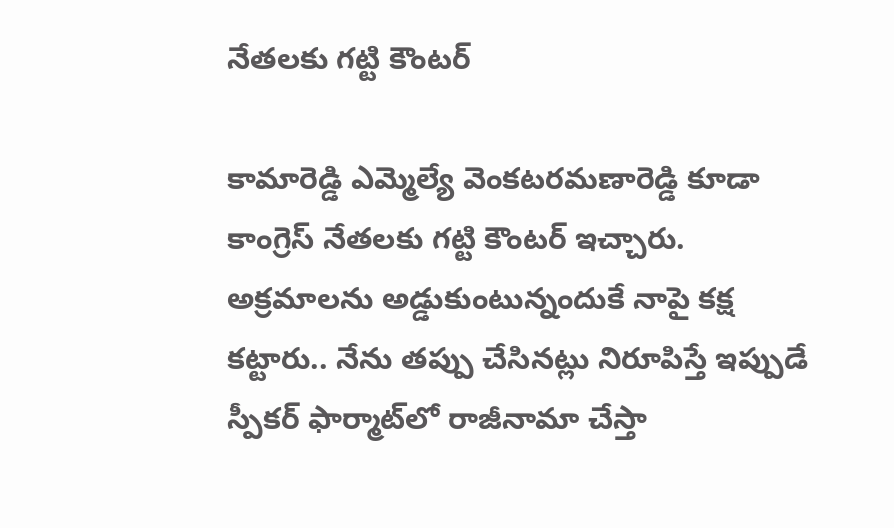నేతలకు గట్టి కౌంటర్

కామారెడ్డి ఎమ్మెల్యే వెంకటరమణారెడ్డి కూడా కాంగ్రెస్ నేతలకు గట్టి కౌంటర్ ఇచ్చారు. అక్రమాలను అడ్డుకుంటున్నందుకే నాపై కక్ష కట్టారు.. నేను తప్పు చేసినట్లు నిరూపిస్తే ఇప్పుడే స్పీకర్ ఫార్మాట్‌లో రాజీనామా చేస్తా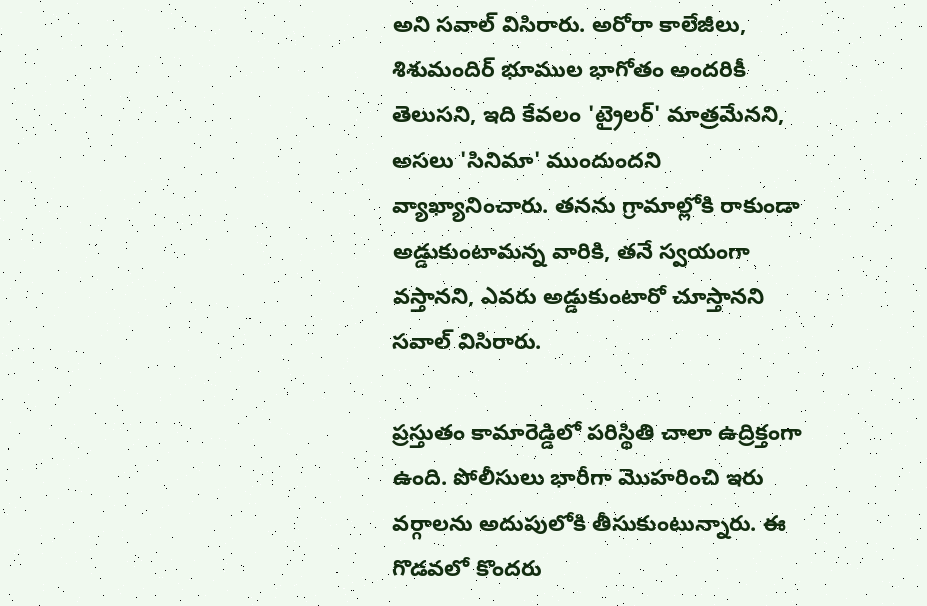అని సవాల్ విసిరారు. అరోరా కాలేజీలు, శిశుమందిర్ భూముల భాగోతం అందరికీ తెలుసని, ఇది కేవలం 'ట్రైలర్' మాత్రమేనని, అసలు 'సినిమా' ముందుందని వ్యాఖ్యానించారు. తనను గ్రామాల్లోకి రాకుండా అడ్డుకుంటామన్న వారికి, తనే స్వయంగా వస్తానని, ఎవరు అడ్డుకుంటారో చూస్తానని సవాల్ విసిరారు.

ప్రస్తుతం కామారెడ్డిలో పరిస్థితి చాలా ఉద్రిక్తంగా ఉంది. పోలీసులు భారీగా మొహరించి ఇరు వర్గాలను అదుపులోకి తీసుకుంటున్నారు. ఈ గొడవలో కొందరు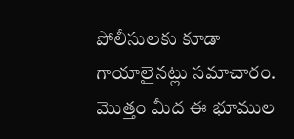పోలీసులకు కూడా గాయాలైనట్లు సమాచారం. మొత్తం మీద ఈ భూముల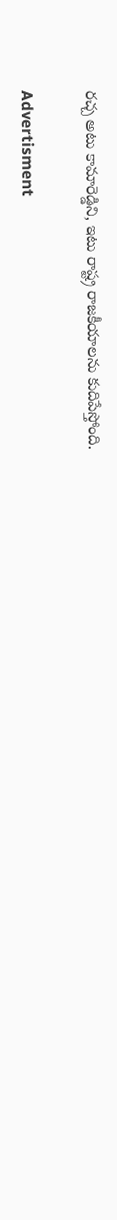రచ్చ అటు కామారెడ్డిని, ఇటు రాష్ట్ర రాజకీయాలను కుదిపేస్తోంది.

Advertisment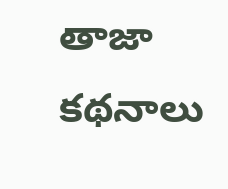తాజా కథనాలు